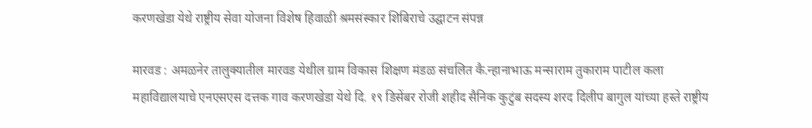करणखेडा येथे राष्ट्रीय सेवा योजना विशेष हिवाळी श्रमसंस्कार शिबिराचे उद्घाटन संपन्न

मारवड : अमळनेर तालुक्यातील मारवड येथील ग्राम विकास शिक्षण मंडळ संचलित कै.न्हानाभाऊ मन्साराम तुकाराम पाटील कला महाविद्यालयाचे एनएसएस दत्तक गाव करणखेडा येथे दि. १९ डिसेंबर रोजी शहीद सैनिक कुटुंब सदस्य शरद दिलीप बागुल यांच्या हस्ते राष्ट्रीय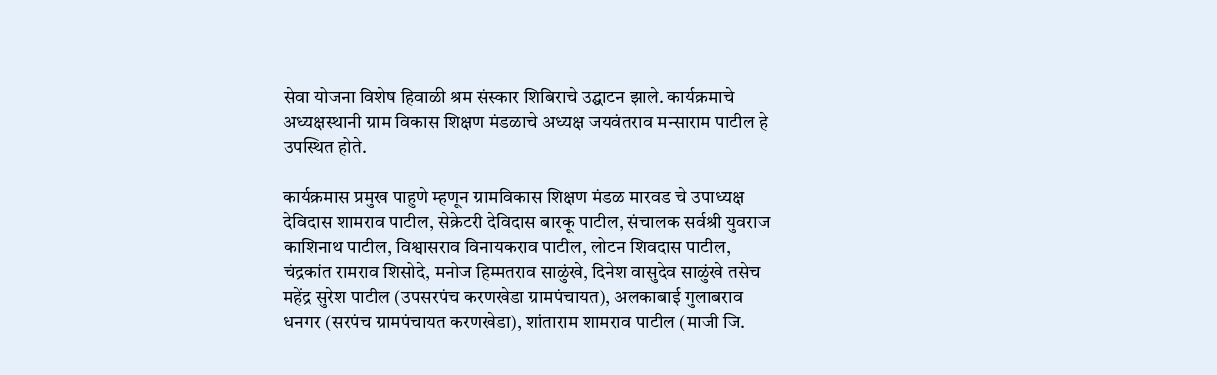सेवा योजना विशेष हिवाळी श्रम संस्कार शिबिराचे उद्घाटन झाले. कार्यक्रमाचे अध्यक्षस्थानी ग्राम विकास शिक्षण मंडळाचे अध्यक्ष जयवंतराव मन्साराम पाटील हे उपस्थित होते.

कार्यक्रमास प्रमुख पाहुणे म्हणून ग्रामविकास शिक्षण मंडळ मारवड चे उपाध्यक्ष देविदास शामराव पाटील, सेक्रेटरी देविदास बारकू पाटील, संचालक सर्वश्री युवराज काशिनाथ पाटील, विश्वासराव विनायकराव पाटील, लोटन शिवदास पाटील, चंद्रकांत रामराव शिसोदे, मनोज हिम्मतराव साळुंखे, दिनेश वासुदेव साळुंखे तसेच महेंद्र सुरेश पाटील (उपसरपंच करणखेडा ग्रामपंचायत), अलकाबाई गुलाबराव धनगर (सरपंच ग्रामपंचायत करणखेडा), शांताराम शामराव पाटील (माजी जि.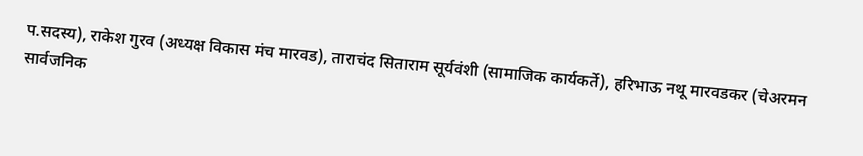प.सदस्य), राकेश गुरव (अध्यक्ष विकास मंच मारवड), ताराचंद सिताराम सूर्यवंशी (सामाजिक कार्यकर्ते), हरिभाऊ नथू मारवडकर (चेअरमन सार्वजनिक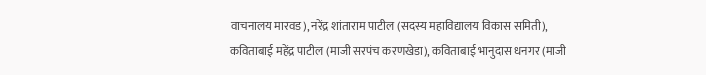वाचनालय मारवड), नरेंद्र शांताराम पाटील (सदस्य महाविद्यालय विकास समिती), कविताबाई महेंद्र पाटील (माजी सरपंच करणखेडा), कविताबाई भानुदास धनगर (माजी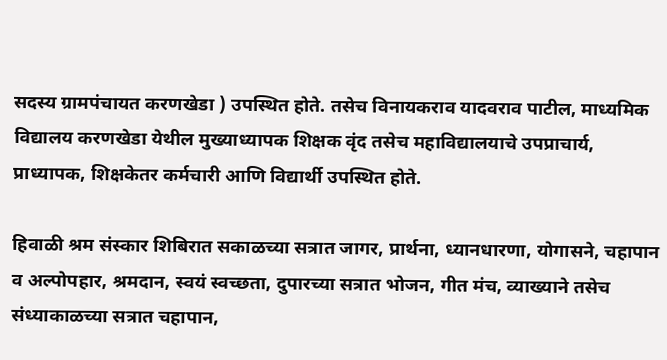सदस्य ग्रामपंचायत करणखेडा ) उपस्थित होते. तसेच विनायकराव यादवराव पाटील, माध्यमिक विद्यालय करणखेडा येथील मुख्याध्यापक शिक्षक वृंद तसेच महाविद्यालयाचे उपप्राचार्य, प्राध्यापक, शिक्षकेतर कर्मचारी आणि विद्यार्थी उपस्थित होते.

हिवाळी श्रम संस्कार शिबिरात सकाळच्या सत्रात जागर, प्रार्थना, ध्यानधारणा, योगासने, चहापान व अल्पोपहार, श्रमदान, स्वयं स्वच्छता, दुपारच्या सत्रात भोजन, गीत मंच, व्याख्याने तसेच संध्याकाळच्या सत्रात चहापान,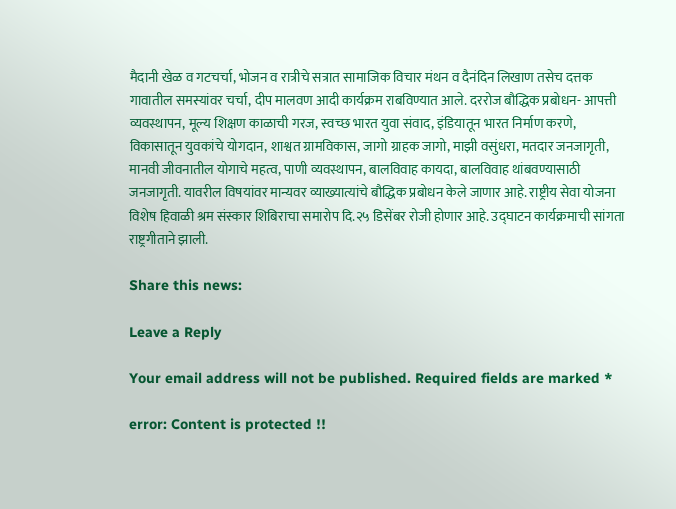मैदानी खेळ व गटचर्चा, भोजन व रात्रीचे सत्रात सामाजिक विचार मंथन व दैनंदिन लिखाण तसेच दत्तक गावातील समस्यांवर चर्चा, दीप मालवण आदी कार्यक्रम राबविण्यात आले. दररोज बौद्धिक प्रबोधन- आपत्ती व्यवस्थापन, मूल्य शिक्षण काळाची गरज, स्वच्छ भारत युवा संवाद, इंडियातून भारत निर्माण करणे, विकासातून युवकांचे योगदान, शाश्वत ग्रामविकास, जागो ग्राहक जागो, माझी वसुंधरा, मतदार जनजागृती, मानवी जीवनातील योगाचे महत्व, पाणी व्यवस्थापन, बालविवाह कायदा, बालविवाह थांबवण्यासाठी जनजागृती. यावरील विषयांवर मान्यवर व्याख्यात्यांचे बौद्धिक प्रबोधन केले जाणार आहे. राष्ट्रीय सेवा योजना विशेष हिवाळी श्रम संस्कार शिबिराचा समारोप दि.२५ डिसेंबर रोजी होणार आहे. उद्घाटन कार्यक्रमाची सांगता राष्ट्रगीताने झाली.

Share this news:

Leave a Reply

Your email address will not be published. Required fields are marked *

error: Content is protected !!